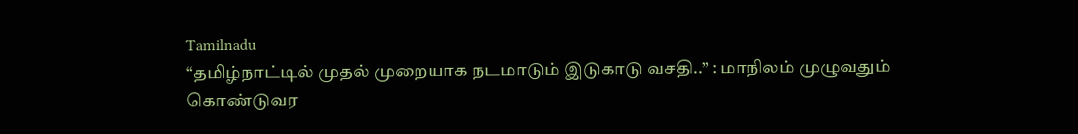Tamilnadu
“தமிழ்நாட்டில் முதல் முறையாக நடமாடும் இடுகாடு வசதி..” : மாநிலம் முழுவதும் கொண்டுவர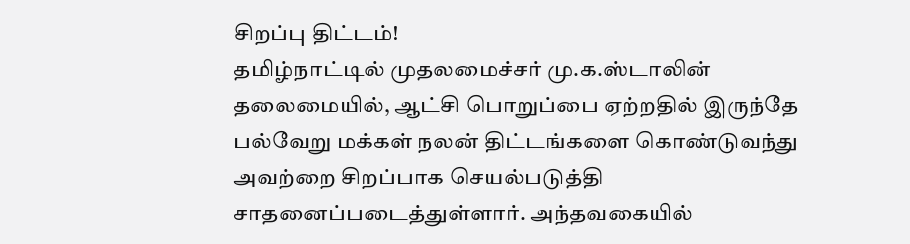சிறப்பு திட்டம்!
தமிழ்நாட்டில் முதலமைச்சர் மு.க.ஸ்டாலின் தலைமையில், ஆட்சி பொறுப்பை ஏற்றதில் இருந்தே பல்வேறு மக்கள் நலன் திட்டங்களை கொண்டுவந்து அவற்றை சிறப்பாக செயல்படுத்தி சாதனைப்படைத்துள்ளார். அந்தவகையில்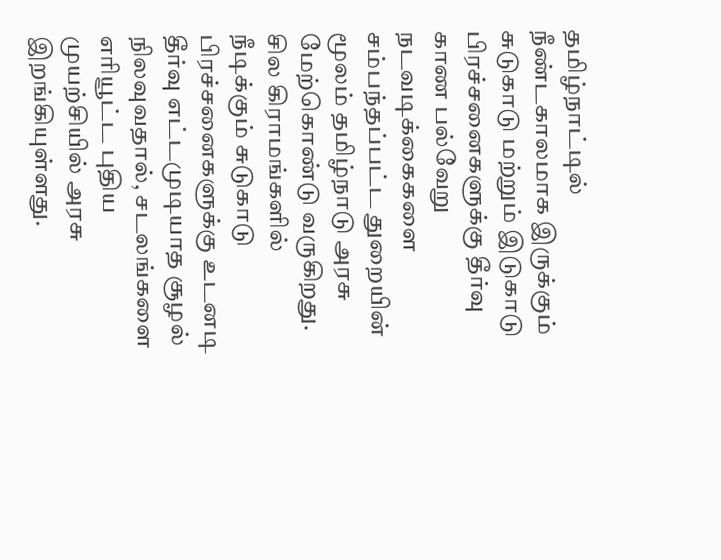தமிழ்நாட்டில் நீண்டகாலமாக இருக்கும் சுடுகாடு மற்றும் இடுகாடு பிரச்சனைகளுக்கு தீர்வு காண பல்வேறு நடவடிக்கைகளை சம்பந்தப்பட்ட துறையின் மூலம் தமிழ்நாடு அரசு மேற்கொண்டு வருகிறது.
சில கிராமங்களில் நீடிக்கும் சுடுகாடு பிரச்சனைகளுக்கு உடனடி தீர்வு எட்டமுடியாத சூழல் நிலவுவதால், சடலங்களை எரியூட்ட புதிய முயற்சியில் அரசு இறங்கியுள்ளது.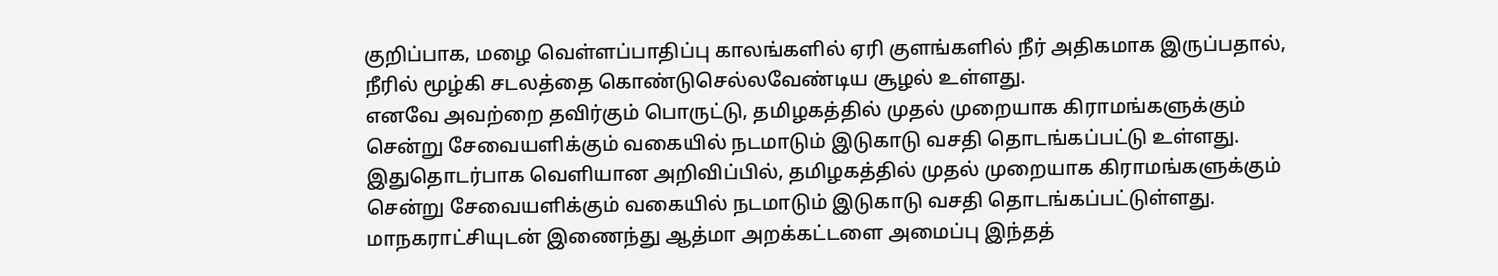குறிப்பாக, மழை வெள்ளப்பாதிப்பு காலங்களில் ஏரி குளங்களில் நீர் அதிகமாக இருப்பதால், நீரில் மூழ்கி சடலத்தை கொண்டுசெல்லவேண்டிய சூழல் உள்ளது.
எனவே அவற்றை தவிர்கும் பொருட்டு, தமிழகத்தில் முதல் முறையாக கிராமங்களுக்கும் சென்று சேவையளிக்கும் வகையில் நடமாடும் இடுகாடு வசதி தொடங்கப்பட்டு உள்ளது. இதுதொடர்பாக வெளியான அறிவிப்பில், தமிழகத்தில் முதல் முறையாக கிராமங்களுக்கும் சென்று சேவையளிக்கும் வகையில் நடமாடும் இடுகாடு வசதி தொடங்கப்பட்டுள்ளது.
மாநகராட்சியுடன் இணைந்து ஆத்மா அறக்கட்டளை அமைப்பு இந்தத்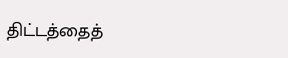திட்டத்தைத்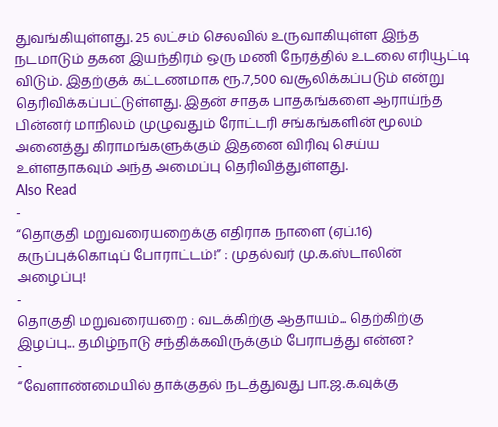துவங்கியுள்ளது. 25 லட்சம் செலவில் உருவாகியுள்ள இந்த நடமாடும் தகன இயந்திரம் ஒரு மணி நேரத்தில் உடலை எரியூட்டி விடும். இதற்குக் கட்டணமாக ரூ.7,500 வசூலிக்கப்படும் என்று தெரிவிக்கப்பட்டுள்ளது. இதன் சாதக பாதகங்களை ஆராய்ந்த பின்னர் மாநிலம் முழுவதும் ரோட்டரி சங்கங்களின் மூலம் அனைத்து கிராமங்களுக்கும் இதனை விரிவு செய்ய உள்ளதாகவும் அந்த அமைப்பு தெரிவித்துள்ளது.
Also Read
-
“தொகுதி மறுவரையறைக்கு எதிராக நாளை (ஏப்.16) கருப்புக்கொடிப் போராட்டம்!” : முதல்வர் மு.க.ஸ்டாலின் அழைப்பு!
-
தொகுதி மறுவரையறை : வடக்கிற்கு ஆதாயம்... தெற்கிற்கு இழப்பு... தமிழ்நாடு சந்திக்கவிருக்கும் பேராபத்து என்ன?
-
“வேளாண்மையில் தாக்குதல் நடத்துவது பா.ஜ.க.வுக்கு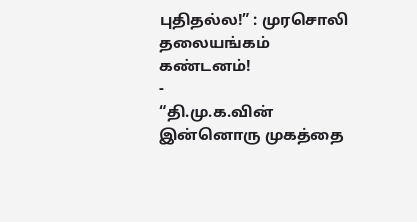புதிதல்ல!” : முரசொலி தலையங்கம் கண்டனம்!
-
“தி.மு.க.வின் இன்னொரு முகத்தை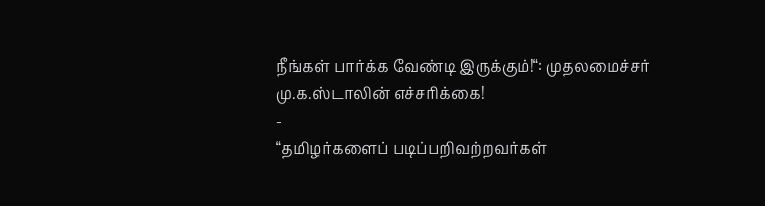நீங்கள் பார்க்க வேண்டி இருக்கும்!“: முதலமைச்சர் மு.க.ஸ்டாலின் எச்சரிக்கை!
-
“தமிழர்களைப் படிப்பறிவற்றவர்கள்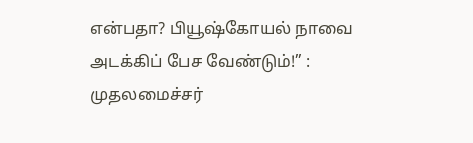என்பதா? பியூஷ்கோயல் நாவை அடக்கிப் பேச வேண்டும்!” : முதலமைச்சர்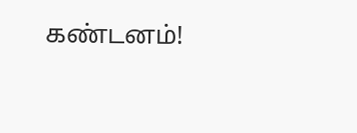கண்டனம்!